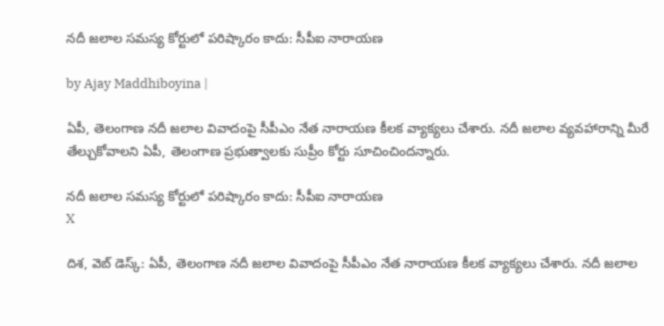నదీ జలాల సమస్య కోర్టులో పరిష్కారం కాదు: సీపీఐ నారాయణ

by Ajay Maddhiboyina |

ఏపీ, తెలంగాణ న‌దీ జ‌లాల వివాదంపై సీపీఎం నేత నారాయ‌ణ కీల‌క వ్యాక్య‌లు చేశారు. న‌దీ జ‌లాల వ్య‌వ‌హారాన్ని మీరే తేల్చుకోవాల‌ని ఏపీ, తెలంగాణ ప్ర‌భుత్వాల‌కు సుప్రీం కోర్టు సూచించింద‌న్నారు.

నదీ జలాల సమస్య కోర్టులో పరిష్కారం కాదు: సీపీఐ నారాయణ
X

దిశ‌, వెబ్ డెస్క్: ఏపీ, తెలంగాణ న‌దీ జ‌లాల వివాదంపై సీపీఎం నేత నారాయ‌ణ కీల‌క వ్యాక్య‌లు చేశారు. న‌దీ జ‌లాల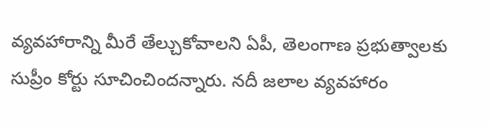వ్య‌వ‌హారాన్ని మీరే తేల్చుకోవాల‌ని ఏపీ, తెలంగాణ ప్ర‌భుత్వాల‌కు సుప్రీం కోర్టు సూచించింద‌న్నారు. న‌దీ జ‌లాల వ్య‌వ‌హారం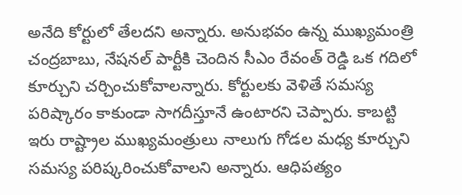అనేది కోర్టులో తేల‌ద‌ని అన్నారు. అనుభ‌వం ఉన్న ముఖ్య‌మంత్రి చంద్రబాబు, నేష‌న‌ల్ పార్టీకి చెందిన సీఎం రేవంత్ రెడ్డి ఒక గ‌దిలో కూర్చుని చ‌ర్చించుకోవాల‌న్నారు. కోర్టుల‌కు వెళితే స‌మ‌స్య ప‌రిష్కారం కాకుండా సాగ‌దీస్తూనే ఉంటార‌ని చెప్పారు. కాబ‌ట్టి ఇరు రాష్ట్రాల ముఖ్య‌మంత్రులు నాలుగు గోడ‌ల మ‌ధ్య కూర్చుని స‌మ‌స్య ప‌రిష్క‌రించుకోవాల‌ని అన్నారు. ఆధిప‌త్యం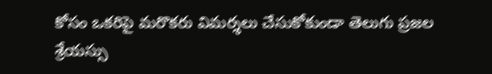కోసం ఒక‌రిపై మ‌రొక‌రు విమ‌ర్శలు చేసుకోకుండా తెలుగు ప్ర‌జ‌ల శ్రేయ‌స్సు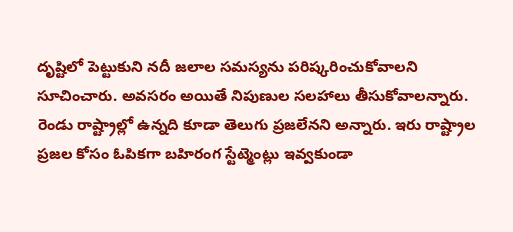దృష్టిలో పెట్టుకుని న‌దీ జ‌లాల స‌మ‌స్య‌ను ప‌రిష్క‌రించుకోవాల‌ని సూచించారు. అవ‌స‌రం అయితే నిపుణుల స‌ల‌హాలు తీసుకోవాల‌న్నారు. రెండు రాష్ట్రాల్లో ఉన్న‌ది కూడా తెలుగు ప్ర‌జ‌లేన‌ని అన్నారు. ఇరు రాష్ట్రాల ప్ర‌జ‌ల కోసం ఓపిక‌గా బ‌హిరంగ స్టేట్మెంట్లు ఇవ్వ‌కుండా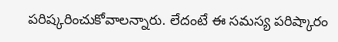ప‌రిష్క‌రించుకోవాల‌న్నారు. లేదంటే ఈ స‌మస్య ప‌రిష్కారం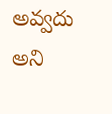అవ్వ‌దు అని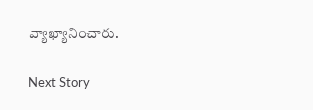వ్యాఖ్యానించారు.

Next Story